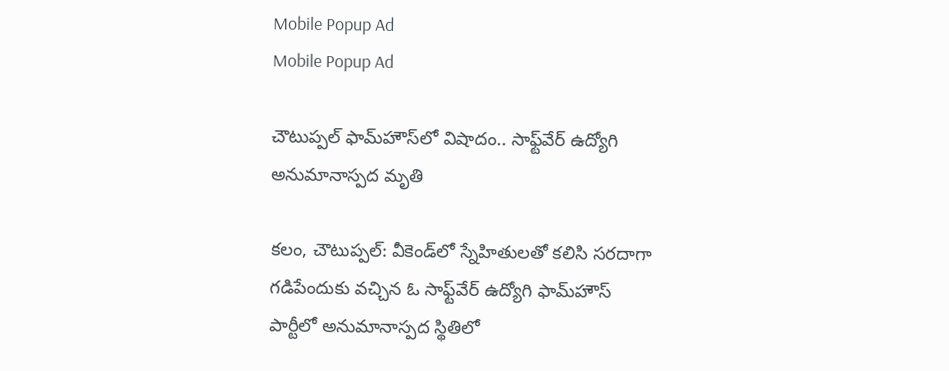Mobile Popup Ad
Mobile Popup Ad

చౌటుప్పల్ ఫామ్‌హౌస్‌లో విషాదం.. సాఫ్ట్‌వేర్ ఉద్యోగి అనుమానాస్పద మృతి

కలం, చౌటుప్పల్: వీకెండ్‌లో స్నేహితులతో కలిసి సరదాగా గడిపేందుకు వచ్చిన ఓ సాఫ్ట్‌వేర్ ఉద్యోగి ఫామ్‌హౌస్ పార్టీలో అనుమానాస్పద స్థితిలో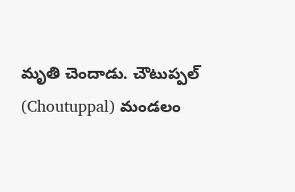మృతి చెందాడు. చౌటుప్పల్ (Choutuppal) మండలం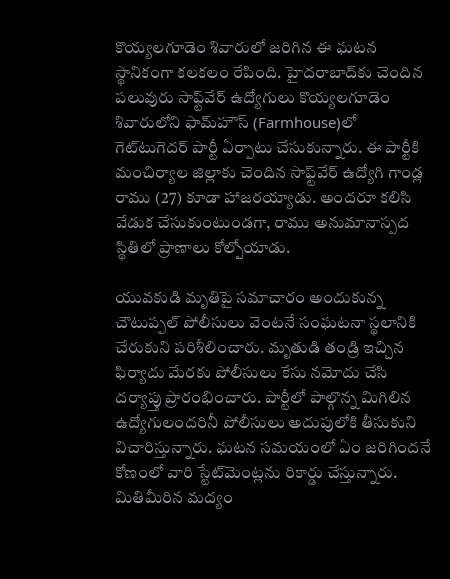కొయ్యలగూడెం శివారులో జరిగిన ఈ ఘటన స్థానికంగా కలకలం రేపింది. హైదరాబాద్‌కు చెందిన పలువురు సాఫ్ట్‌వేర్ ఉద్యోగులు కొయ్యలగూడెం శివారులోని ఫామ్‌హౌస్‌ (Farmhouse)లో గెట్‌టుగెదర్ పార్టీ ఏర్పాటు చేసుకున్నారు. ఈ పార్టీకి మంచిర్యాల జిల్లాకు చెందిన సాఫ్ట్‌వేర్ ఉద్యోగి గాండ్ల రాము (27) కూడా హాజరయ్యాడు. అందరూ కలిసి వేడుక చేసుకుంటుండగా, రాము అనుమానాస్పద స్థితిలో ప్రాణాలు కోల్పోయాడు.

యువకుడి మృతిపై సమాచారం అందుకున్న చౌటుప్పల్ పోలీసులు వెంటనే సంఘటనా స్థలానికి చేరుకుని పరిశీలించారు. మృతుడి తండ్రి ఇచ్చిన ఫిర్యాదు మేరకు పోలీసులు కేసు నమోదు చేసి దర్యాప్తు ప్రారంభించారు. పార్టీలో పాల్గొన్న మిగిలిన ఉద్యోగులందరినీ పోలీసులు అదుపులోకి తీసుకుని విచారిస్తున్నారు. ఘటన సమయంలో ఏం జరిగిందనే కోణంలో వారి స్టేట్‌మెంట్లను రికార్డు చేస్తున్నారు. మితిమీరిన మద్యం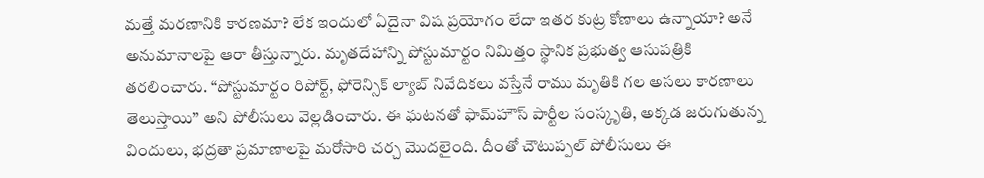మత్తే మరణానికి కారణమా? లేక ఇందులో ఏదైనా విష ప్రయోగం లేదా ఇతర కుట్ర కోణాలు ఉన్నాయా? అనే అనుమానాలపై ఆరా తీస్తున్నారు. మృతదేహాన్ని పోస్టుమార్టం నిమిత్తం స్థానిక ప్రభుత్వ ఆసుపత్రికి తరలించారు. “పోస్టుమార్టం రిపోర్ట్, ఫోరెన్సిక్ ల్యాబ్ నివేదికలు వస్తేనే రాము మృతికి గల అసలు కారణాలు తెలుస్తాయి” అని పోలీసులు వెల్లడించారు. ఈ ఘటనతో ఫామ్‌హౌస్ పార్టీల సంస్కృతి, అక్కడ జరుగుతున్న విందులు, భద్రతా ప్రమాణాలపై మరోసారి చర్చ మొదలైంది. దీంతో చౌటుప్పల్ పోలీసులు ఈ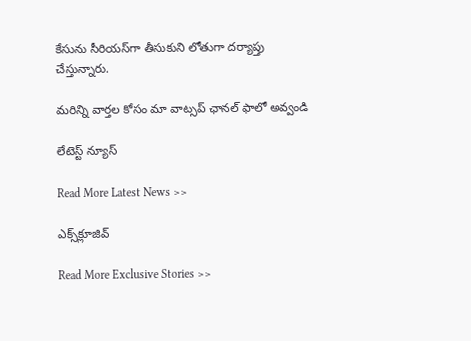కేసును సీరియస్‌గా తీసుకుని లోతుగా దర్యాప్తు చేస్తున్నారు.

మ‌రిన్ని వార్త‌ల కోసం మా వాట్స‌ప్ ఛాన‌ల్ ఫాలో అవ్వండి

లేటెస్ట్ న్యూస్‌

Read More Latest News >>

ఎక్స్‌క్లూజివ్‌

Read More Exclusive Stories >>